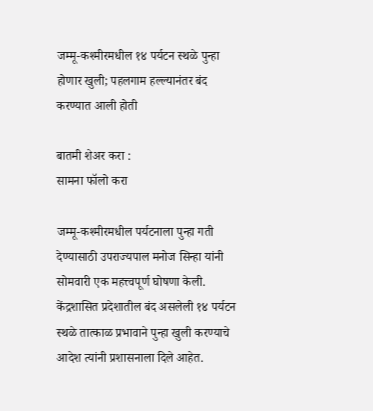जम्मू-कश्मीरमधील १४ पर्यटन स्थळे पुन्हा होणार खुली; पहलगाम हल्ल्यानंतर बंद करण्यात आली होती

बातमी शेअर करा :
सामना फॉलो करा

जम्मू-कश्मीरमधील पर्यटनाला पुन्हा गती देण्यासाठी उपराज्यपाल मनोज सिन्हा यांनी सोमवारी एक महत्त्वपूर्ण घोषणा केली. केंद्रशासित प्रदेशातील बंद असलेली १४ पर्यटन स्थळे तात्काळ प्रभावाने पुन्हा खुली करण्याचे आदेश त्यांनी प्रशासनाला दिले आहेत.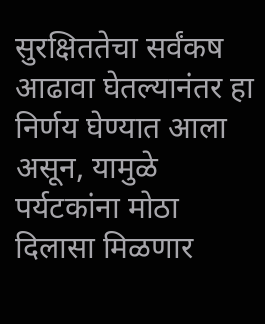सुरक्षिततेचा सर्वंकष आढावा घेतल्यानंतर हा निर्णय घेण्यात आला असून, यामुळे पर्यटकांना मोठा दिलासा मिळणार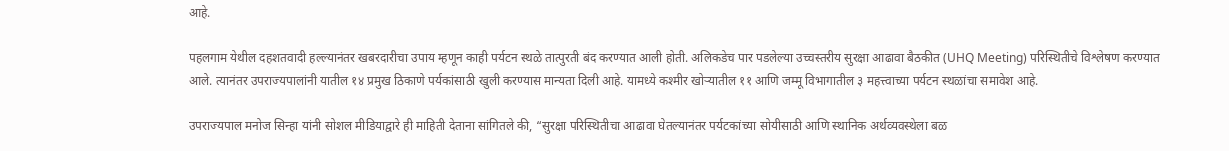आहे.

पहलगाम येथील दहशतवादी हल्ल्यानंतर खबरदारीचा उपाय म्हणून काही पर्यटन स्थळे तात्पुरती बंद करण्यात आली होती. अलिकडेच पार पडलेल्या उच्चस्तरीय सुरक्षा आढावा बैठकीत (UHQ Meeting) परिस्थितीचे विश्लेषण करण्यात आले. त्यानंतर उपराज्यपालांनी यातील १४ प्रमुख ठिकाणे पर्यकांसाठी खुली करण्यास मान्यता दिली आहे. यामध्ये कश्मीर खोऱ्यातील ११ आणि जम्मू विभागातील ३ महत्त्वाच्या पर्यटन स्थळांचा समावेश आहे.

उपराज्यपाल मनोज सिन्हा यांनी सोशल मीडियाद्वारे ही माहिती देताना सांगितले की, “सुरक्षा परिस्थितीचा आढावा घेतल्यानंतर पर्यटकांच्या सोयीसाठी आणि स्थानिक अर्थव्यवस्थेला बळ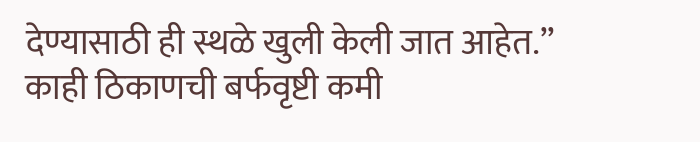देण्यासाठी ही स्थळे खुली केली जात आहेत.” काही ठिकाणची बर्फवृष्टी कमी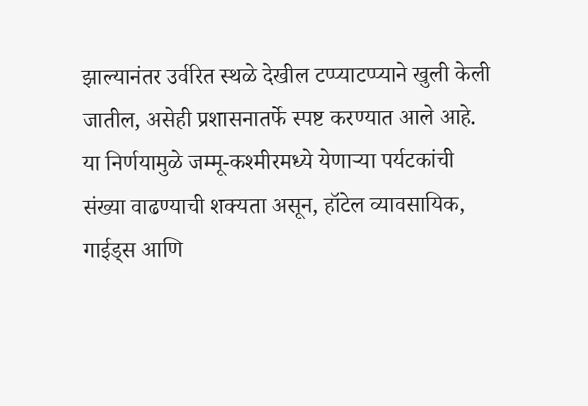झाल्यानंतर उर्वरित स्थळे देखील टप्प्याटप्प्याने खुली केली जातील, असेही प्रशासनातर्फे स्पष्ट करण्यात आले आहे. या निर्णयामुळे जम्मू-कश्मीरमध्ये येणाऱ्या पर्यटकांची संख्या वाढण्याची शक्यता असून, हॉटेल व्यावसायिक, गाईड्स आणि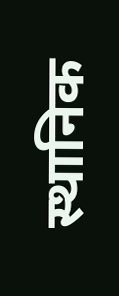स्थानिक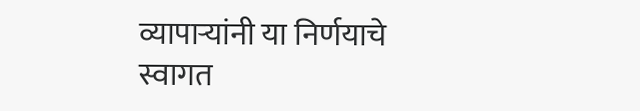व्यापाऱ्यांनी या निर्णयाचे स्वागत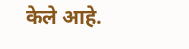केले आहे.